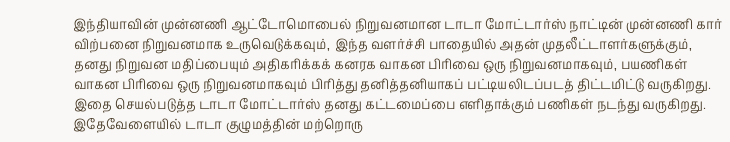இந்தியாவின் முன்னணி ஆட்டோமொபைல் நிறுவனமான டாடா மோட்டார்ஸ் நாட்டின் முன்னணி கார் விற்பனை நிறுவனமாக உருவெடுக்கவும், இந்த வளர்ச்சி பாதையில் அதன் முதலீட்டாளர்களுக்கும், தனது நிறுவன மதிப்பையும் அதிகரிக்கக் கனரக வாகன பிரிவை ஒரு நிறுவனமாகவும், பயணிகள் வாகன பிரிவை ஒரு நிறுவனமாகவும் பிரித்து தனித்தனியாகப் பட்டியலிடப்படத் திட்டமிட்டு வருகிறது.
இதை செயல்படுத்த டாடா மோட்டார்ஸ் தனது கட்டமைப்பை எளிதாக்கும் பணிகள் நடந்து வருகிறது. இதேவேளையில் டாடா குழுமத்தின் மற்றொரு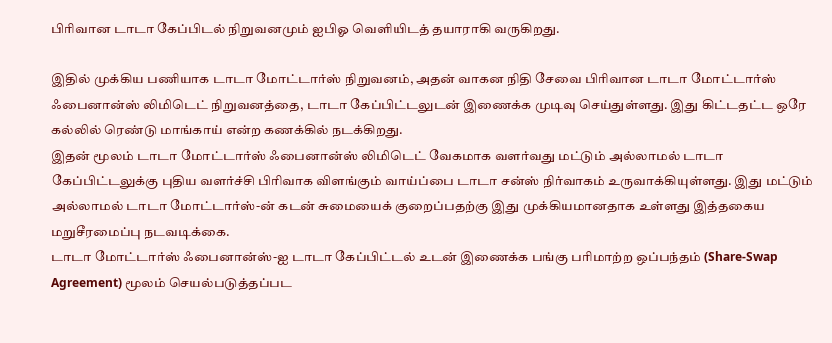பிரிவான டாடா கேப்பிடல் நிறுவனமும் ஐபிஓ வெளியிடத் தயாராகி வருகிறது.

இதில் முக்கிய பணியாக டாடா மோட்டார்ஸ் நிறுவனம், அதன் வாகன நிதி சேவை பிரிவான டாடா மோட்டார்ஸ் ஃபைனான்ஸ் லிமிடெட் நிறுவனத்தை, டாடா கேப்பிட்டலுடன் இணைக்க முடிவு செய்துள்ளது. இது கிட்டதட்ட ஒரே கல்லில் ரெண்டு மாங்காய் என்ற கணக்கில் நடக்கிறது.
இதன் மூலம் டாடா மோட்டார்ஸ் ஃபைனான்ஸ் லிமிடெட் வேகமாக வளர்வது மட்டும் அல்லாமல் டாடா கேப்பிட்டலுக்கு புதிய வளர்ச்சி பிரிவாக விளங்கும் வாய்ப்பை டாடா சன்ஸ் நிர்வாகம் உருவாக்கியுள்ளது. இது மட்டும் அல்லாமல் டாடா மோட்டார்ஸ்-ன் கடன் சுமையைக் குறைப்பதற்கு இது முக்கியமானதாக உள்ளது இத்தகைய மறுசீரமைப்பு நடவடிக்கை.
டாடா மோட்டார்ஸ் ஃபைனான்ஸ்-ஐ டாடா கேப்பிட்டல் உடன் இணைக்க பங்கு பரிமாற்ற ஒப்பந்தம் (Share-Swap Agreement) மூலம் செயல்படுத்தப்பட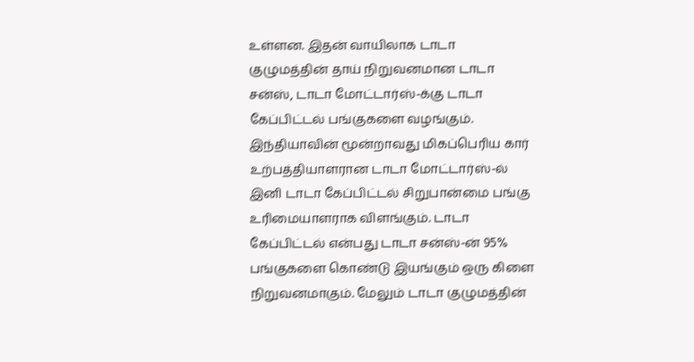உள்ளன. இதன் வாயிலாக டாடா குழுமத்தின் தாய் நிறுவனமான டாடா சன்ஸ், டாடா மோட்டார்ஸ்-க்கு டாடா கேப்பிட்டல் பங்குகளை வழங்கும்.
இந்தியாவின் மூன்றாவது மிகப்பெரிய கார் உற்பத்தியாளரான டாடா மோட்டார்ஸ்-ல் இனி டாடா கேப்பிட்டல் சிறுபான்மை பங்கு உரிமையாளராக விளங்கும். டாடா கேப்பிட்டல் என்பது டாடா சன்ஸ்-ன் 95% பங்குகளை கொண்டு இயங்கும் ஒரு கிளை நிறுவனமாகும். மேலும் டாடா குழுமத்தின்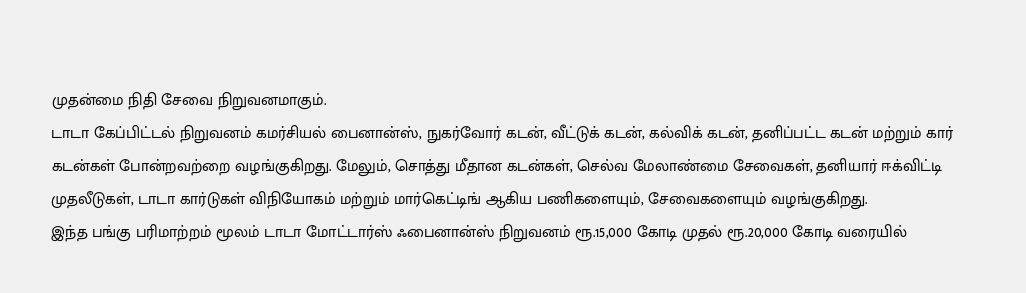முதன்மை நிதி சேவை நிறுவனமாகும்.
டாடா கேப்பிட்டல் நிறுவனம் கமர்சியல் பைனான்ஸ், நுகர்வோர் கடன், வீட்டுக் கடன், கல்விக் கடன், தனிப்பட்ட கடன் மற்றும் கார் கடன்கள் போன்றவற்றை வழங்குகிறது. மேலும், சொத்து மீதான கடன்கள், செல்வ மேலாண்மை சேவைகள், தனியார் ஈக்விட்டி முதலீடுகள், டாடா கார்டுகள் விநியோகம் மற்றும் மார்கெட்டிங் ஆகிய பணிகளையும், சேவைகளையும் வழங்குகிறது.
இந்த பங்கு பரிமாற்றம் மூலம் டாடா மோட்டார்ஸ் ஃபைனான்ஸ் நிறுவனம் ரூ.15,000 கோடி முதல் ரூ.20,000 கோடி வரையில்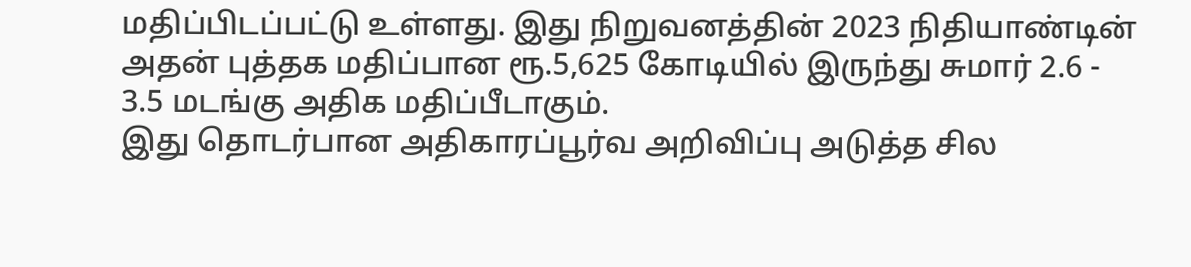மதிப்பிடப்பட்டு உள்ளது. இது நிறுவனத்தின் 2023 நிதியாண்டின் அதன் புத்தக மதிப்பான ரூ.5,625 கோடியில் இருந்து சுமார் 2.6 - 3.5 மடங்கு அதிக மதிப்பீடாகும்.
இது தொடர்பான அதிகாரப்பூர்வ அறிவிப்பு அடுத்த சில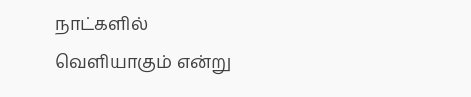நாட்களில் வெளியாகும் என்று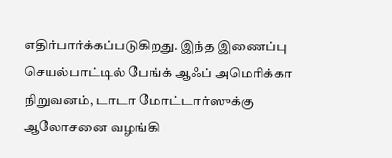எதிர்பார்க்கப்படுகிறது. இந்த இணைப்பு செயல்பாட்டில் பேங்க் ஆஃப் அமெரிக்கா நிறுவனம், டாடா மோட்டார்ஸுக்கு ஆலோசனை வழங்கி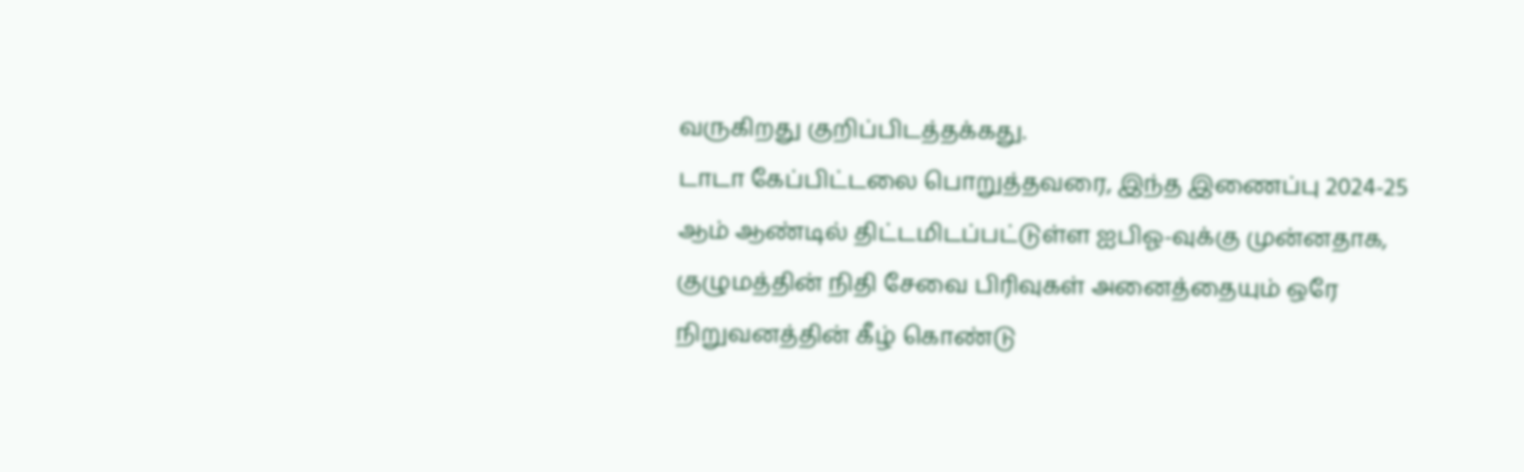வருகிறது குறிப்பிடத்தக்கது.
டாடா கேப்பிட்டலை பொறுத்தவரை, இந்த இணைப்பு 2024-25 ஆம் ஆண்டில் திட்டமிடப்பட்டுள்ள ஐபிஓ-வுக்கு முன்னதாக, குழுமத்தின் நிதி சேவை பிரிவுகள் அனைத்தையும் ஒரே நிறுவனத்தின் கீழ் கொண்டு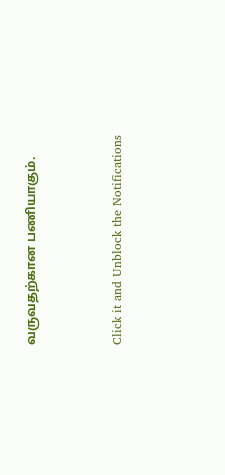வருவதற்கான பணியாகும்.


Click it and Unblock the Notifications